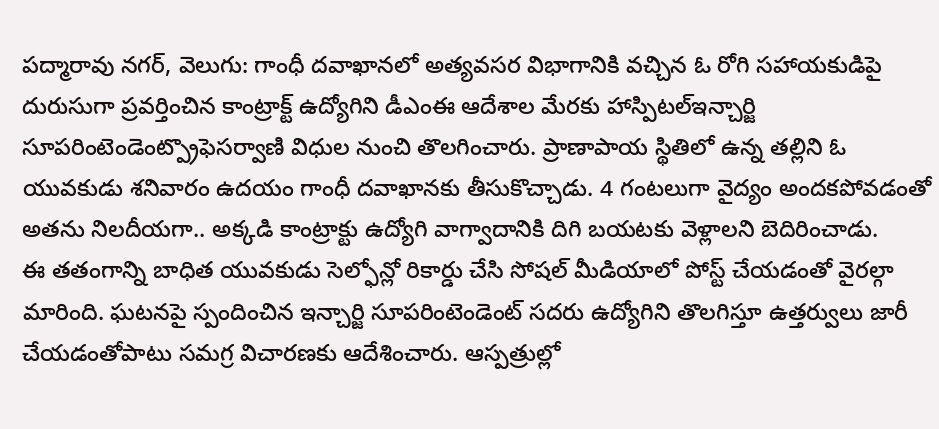పద్మారావు నగర్, వెలుగు: గాంధీ దవాఖానలో అత్యవసర విభాగానికి వచ్చిన ఓ రోగి సహాయకుడిపై దురుసుగా ప్రవర్తించిన కాంట్రాక్ట్ ఉద్యోగిని డీఎంఈ ఆదేశాల మేరకు హాస్పిటల్ఇన్చార్జి సూపరింటెండెంట్ప్రొఫెసర్వాణి విధుల నుంచి తొలగించారు. ప్రాణాపాయ స్థితిలో ఉన్న తల్లిని ఓ యువకుడు శనివారం ఉదయం గాంధీ దవాఖానకు తీసుకొచ్చాడు. 4 గంటలుగా వైద్యం అందకపోవడంతో అతను నిలదీయగా.. అక్కడి కాంట్రాక్టు ఉద్యోగి వాగ్వాదానికి దిగి బయటకు వెళ్లాలని బెదిరించాడు.
ఈ తతంగాన్ని బాధిత యువకుడు సెల్ఫోన్లో రికార్డు చేసి సోషల్ మీడియాలో పోస్ట్ చేయడంతో వైరల్గా మారింది. ఘటనపై స్పందించిన ఇన్చార్జి సూపరింటెండెంట్ సదరు ఉద్యోగిని తొలగిస్తూ ఉత్తర్వులు జారీ చేయడంతోపాటు సమగ్ర విచారణకు ఆదేశించారు. ఆస్పత్రుల్లో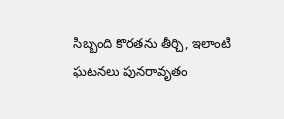సిబ్బంది కొరతను తీర్చి, ఇలాంటి ఘటనలు పునరావృతం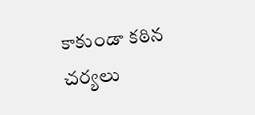కాకుండా కఠిన చర్యలు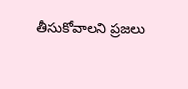తీసుకోవాలని ప్రజలు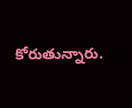కోరుతున్నారు.